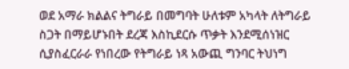ወደ አማራ ክልልና ትግራይ በመግባት ሁለቱም አካላት ለትግራይ ስጋት በማይሆኑበት ደረጃ እስኪደርሱ ጥቃት እንደሚሰነዝር ሲያስፈርራራ የነበረው የትግራይ ነጻ አውጪ ግንባር ትህነግ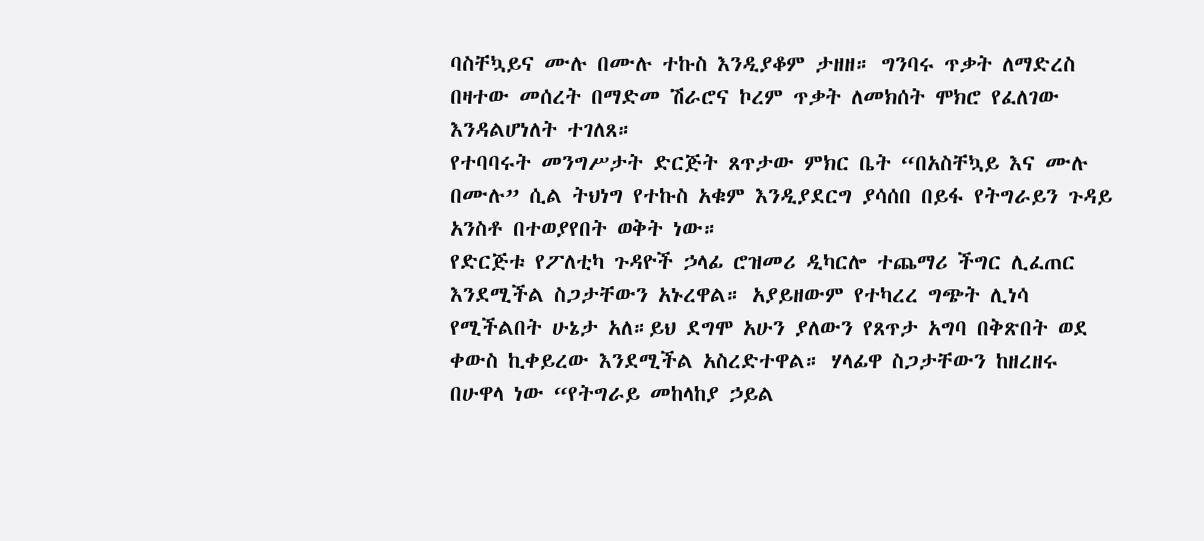ባስቸኳይና ሙሉ በሙሉ ተኩስ እንዲያቆም ታዘዘ። ግንባሩ ጥቃት ለማድረስ በዛተው መሰረት በማድመ ሽራሮና ኮረም ጥቃት ለመክሰት ሞክሮ የፈለገው እንዳልሆነለት ተገለጸ።
የተባባሩት መንግሥታት ድርጅት ጸጥታው ምክር ቤት “በአስቸኳይ እና ሙሉ በሙሉ” ሲል ትህነግ የተኩስ አቁም እንዲያደርግ ያሳሰበ በይፋ የትግራይን ጉዳይ አንስቶ በተወያየበት ወቅት ነው።
የድርጅቱ የፖለቲካ ጉዳዮች ኃላፊ ሮዝመሪ ዲካርሎ ተጨማሪ ችግር ሊፈጠር እንደሚችል ስጋታቸውን አኑረዋል። አያይዘውም የተካረረ ግጭት ሊነሳ የሚችልበት ሁኔታ አለ።ይህ ደግሞ አሁን ያለውን የጸጥታ አግባ በቅጽበት ወደ ቀውስ ኪቀይረው እንደሚችል አስረድተዋል። ሃላፊዋ ስጋታቸውን ከዘረዘሩ በሁዋላ ነው “የትግራይ መከላከያ ኃይል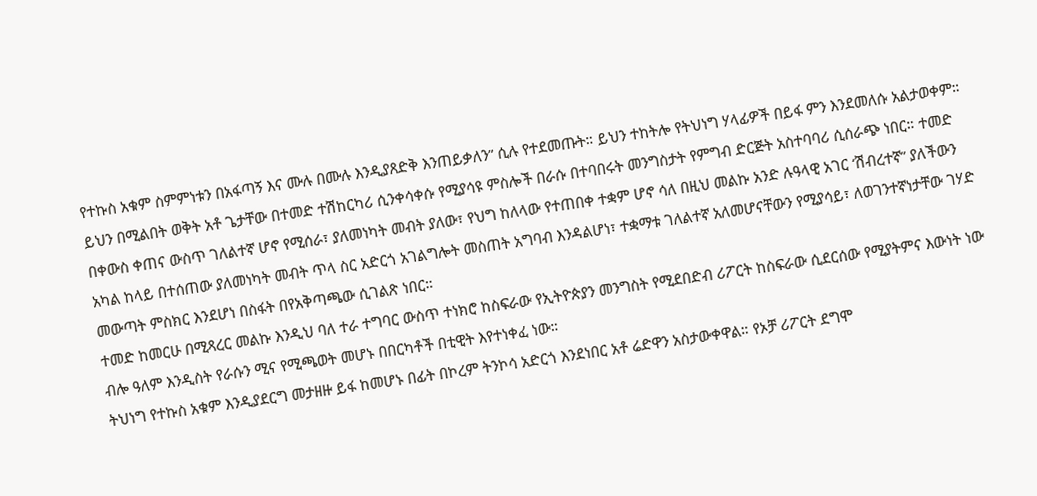የተኩስ አቁም ስምምነቱን በአፋጣኝ እና ሙሉ በሙሉ እንዲያጸድቅ እንጠይቃለን” ሲሉ የተደመጡት። ይህን ተከትሎ የትህነግ ሃላፊዎች በይፋ ምን እንደመለሱ አልታወቀም።
ይህን በሚልበት ወቅት አቶ ጌታቸው በተመድ ተሽከርካሪ ሲንቀሳቀሱ የሚያሳዩ ምስሎች በራሱ በተባበሩት መንግስታት የምግብ ድርጅት አስተባባሪ ሲሰራጭ ነበር። ተመድ በቀውስ ቀጠና ውስጥ ገለልተኛ ሆኖ የሚሰራ፣ ያለመነካት መብት ያለው፣ የህግ ከለላው የተጠበቀ ተቋም ሆኖ ሳለ በዚህ መልኩ አንድ ሉዓላዊ አገር ‘ሽብረተኛ” ያለችውን አካል ከላይ በተሰጠው ያለመነካት መብት ጥላ ስር አድርጎ አገልግሎት መስጠት አግባብ እንዳልሆነ፣ ተቋማቱ ገለልተኛ አለመሆናቸውን የሚያሳይ፣ ለወገንተኛነታቸው ገሃድ መውጣት ምስክር እንደሆነ በስፋት በየአቅጣጫው ሲገልጽ ነበር።
ተመድ ከመርሁ በሚጻረር መልኩ እንዲህ ባለ ተራ ተግባር ውስጥ ተነክሮ ከስፍራው የኢትዮጵያን መንግስት የሚደበድብ ሪፖርት ከስፍራው ሲደርሰው የሚያትምና እውነት ነው ብሎ ዓለም እንዲስት የራሱን ሚና የሚጫወት መሆኑ በበርካቶች በቲዊት እየተነቀፈ ነው።
ትህነግ የተኩስ አቁም እንዲያደርግ መታዘዙ ይፋ ከመሆኑ በፊት በኮረም ትንኮሳ አድርጎ እንደነበር አቶ ሬድዋን አስታውቀዋል። የኦቻ ሪፖርት ደግሞ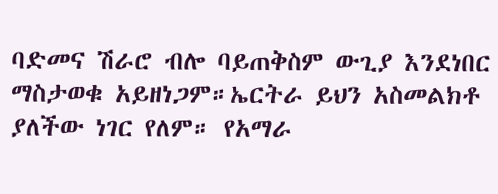ባድመና ሽራሮ ብሎ ባይጠቅስም ውጊያ እንደነበር ማስታወቁ አይዘነጋም።ኤርትራ ይህን አስመልክቶ ያለችው ነገር የለም። የአማራ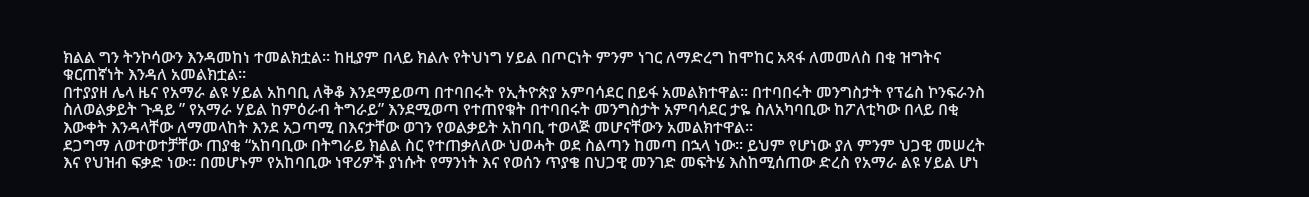ክልል ግን ትንኮሳውን እንዳመከነ ተመልክቷል። ከዚያም በላይ ክልሉ የትህነግ ሃይል በጦርነት ምንም ነገር ለማድረግ ከሞከር አጻፋ ለመመለስ በቂ ዝግትና ቁርጠኛነት እንዳለ አመልክቷል።
በተያያዘ ሌላ ዜና የአማራ ልዩ ሃይል አከባቢ ለቅቆ እንደማይወጣ በተባበሩት የኢትዮጵያ አምባሳደር በይፋ አመልክተዋል። በተባበሩት መንግስታት የፕሬስ ኮንፍራንስ ስለወልቃይት ጉዳይ ” የአማራ ሃይል ከምዕራብ ትግራይ” እንደሚወጣ የተጠየቁት በተባበሩት መንግስታት አምባሳደር ታዬ ስለአካባቢው ከፖለቲካው በላይ በቂ እውቀት እንዳላቸው ለማመላከት እንደ አጋጣሚ በእናታቸው ወገን የወልቃይት አከባቢ ተወላጅ መሆናቸውን አመልክተዋል።
ደጋግማ ለወተወተቻቸው ጠያቂ “አከባቢው በትግራይ ክልል ስር የተጠቃለለው ህወሓት ወደ ስልጣን ከመጣ በኋላ ነው። ይህም የሆነው ያለ ምንም ህጋዊ መሠረት እና የህዝብ ፍቃድ ነው። በመሆኑም የአከባቢው ነዋሪዎች ያነሱት የማንነት እና የወሰን ጥያቄ በህጋዊ መንገድ መፍትሄ እስከሚሰጠው ድረስ የአማራ ልዩ ሃይል ሆነ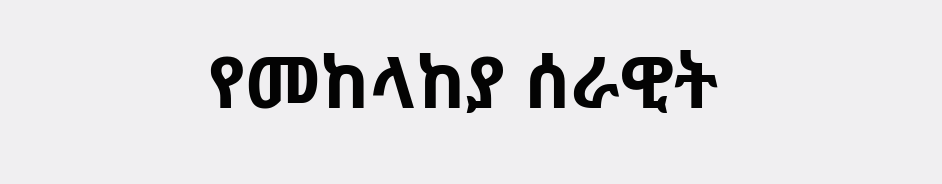የመከላከያ ሰራዊት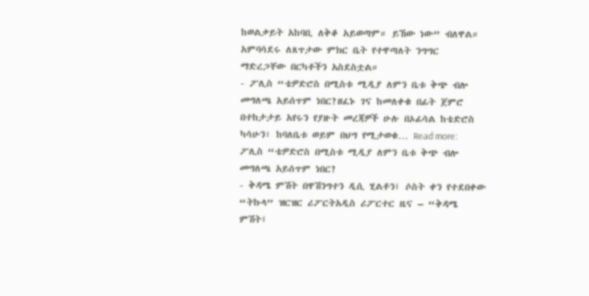ከወልቃይት አከባቢ ለቅቆ አይወጣም። ይኸው ነው” ብለዋል። አምባሳደሩ ለጸጥታው ምክር ቤት የተዋጣለት ንግግር ማድረጋቸው በርካቶችን አስደስቷል።
- ፖሊስ “ቴዎድሮስ በሚስቱ ሚዲያ ለምን ቤቱ ቅጭ ብሎ መግለጫ አይሰጥም ነበር?ዘፈኑ ገና ከመለቀቁ በፊት ጀምሮ በተከታታይ አየሩን የያዙት መረጃዎች ሁሉ በኦፊሳል ከቴድሮስ ካሳሁን፣ ከባለቤቱ ወይም በህግ የሚታወቁ… Read more: ፖሊስ “ቴዎድሮስ በሚስቱ ሚዲያ ለምን ቤቱ ቅጭ ብሎ መግለጫ አይሰጥም ነበር?
- ቅዳሜ ምሽት በዋሽንግተን ዲሲ ሂልቶን፤ ሶስት ቀን የተደበቀው “ትኩላ” ዝርዝር ሪፖርትአዲስ ሪፖርተር ዜና – “ቅዳሜ ምሽት፤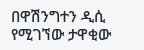በዋሽንግተን ዲሲ የሚገኘው ታዋቂው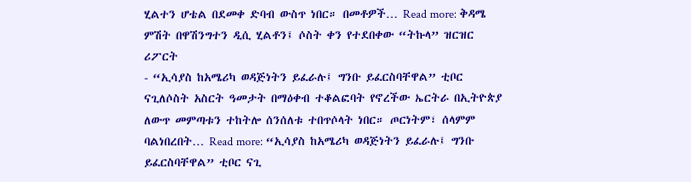ሂልተን ሆቴል በደመቀ ድባብ ውስጥ ነበር። በመቶዎች… Read more: ቅዳሜ ምሽት በዋሽንግተን ዲሲ ሂልቶን፤ ሶስት ቀን የተደበቀው “ትኩላ” ዝርዝር ሪፖርት
- “ኢሳያስ ከአሜሪካ ወዳጅነትን ይፈራሉ፤ ግንቡ ይፈርስባቸዋል” ቲቦር ናጊለሶስት አስርት ዓመታት በማዕቀብ ተቆልፎባት የኖረችው ኤርትራ በኢትዮጵያ ለውጥ መምጣቱን ተከትሎ ሰንሰለቱ ተበጥሶላት ነበር። ጦርነትም፣ ሰላምም ባልነበረበት… Read more: “ኢሳያስ ከአሜሪካ ወዳጅነትን ይፈራሉ፤ ግንቡ ይፈርስባቸዋል” ቲቦር ናጊ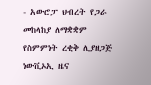- አውሮፓ ህብረት የጋራ መከላከያ ለማቋቋም የስምምነት ረቂቅ ሊያዘጋጅ ነውቪኦኢ ዜና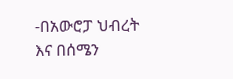-በአውሮፓ ህብረት እና በሰሜን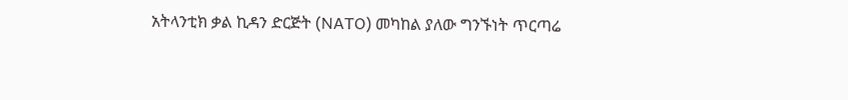አትላንቲክ ቃል ኪዳን ድርጅት (NATO) መካከል ያለው ግንኙነት ጥርጣሬ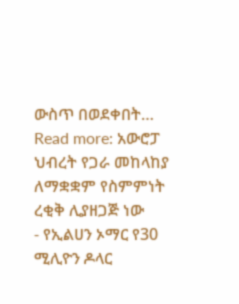ውስጥ በወደቀበት… Read more: አውሮፓ ህብረት የጋራ መከላከያ ለማቋቋም የስምምነት ረቂቅ ሊያዘጋጅ ነው
- የኢልሀን ኦማር የ30 ሚሊዮን ዶላር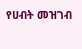የሀብት መዝገብ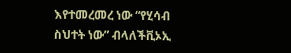እየተመረመረ ነው “የሂሳብ ስህተት ነው” ብላለችቪኦኢ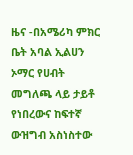ዜና -በአሜሪካ ምክር ቤት አባል ኢልሀን ኦማር የሀብት መግለጫ ላይ ታይቶ የነበረውና ከፍተኛ ውዝግብ አስነስተው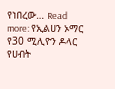የነበረው… Read more: የኢልሀን ኦማር የ30 ሚሊዮን ዶላር የሀብት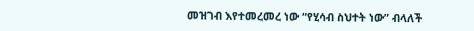መዝገብ እየተመረመረ ነው “የሂሳብ ስህተት ነው” ብላለች